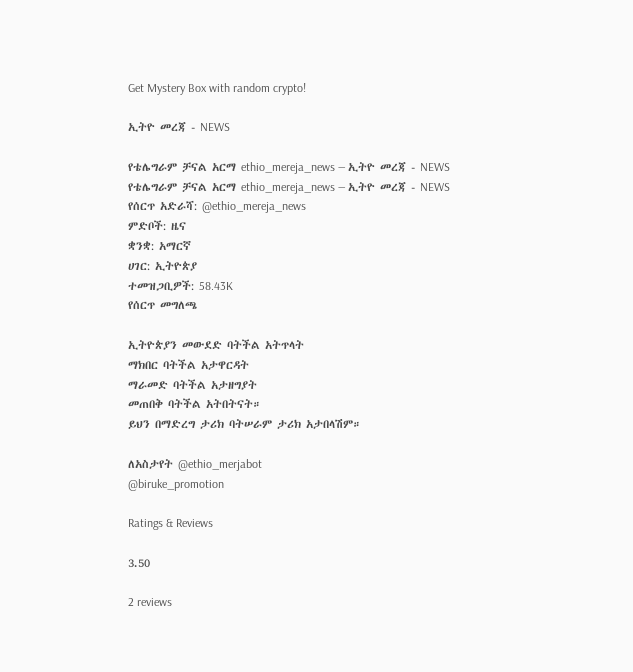Get Mystery Box with random crypto!

ኢትዮ መረጃ - NEWS

የቴሌግራም ቻናል አርማ ethio_mereja_news — ኢትዮ መረጃ - NEWS
የቴሌግራም ቻናል አርማ ethio_mereja_news — ኢትዮ መረጃ - NEWS
የሰርጥ አድራሻ: @ethio_mereja_news
ምድቦች: ዜና
ቋንቋ: አማርኛ
ሀገር: ኢትዮጵያ
ተመዝጋቢዎች: 58.43K
የሰርጥ መግለጫ

ኢትዮጵያን መውደድ ባትችል አትጥላት
ማክበር ባትችል አታዋርዳት
ማራመድ ባትችል አታዘግያት
መጠበቅ ባትችል አትበትናት።
ይህን በማድረግ ታሪክ ባትሠራም ታሪክ አታበላሽም።

ለአስታየት @ethio_merjabot
@biruke_promotion

Ratings & Reviews

3.50

2 reviews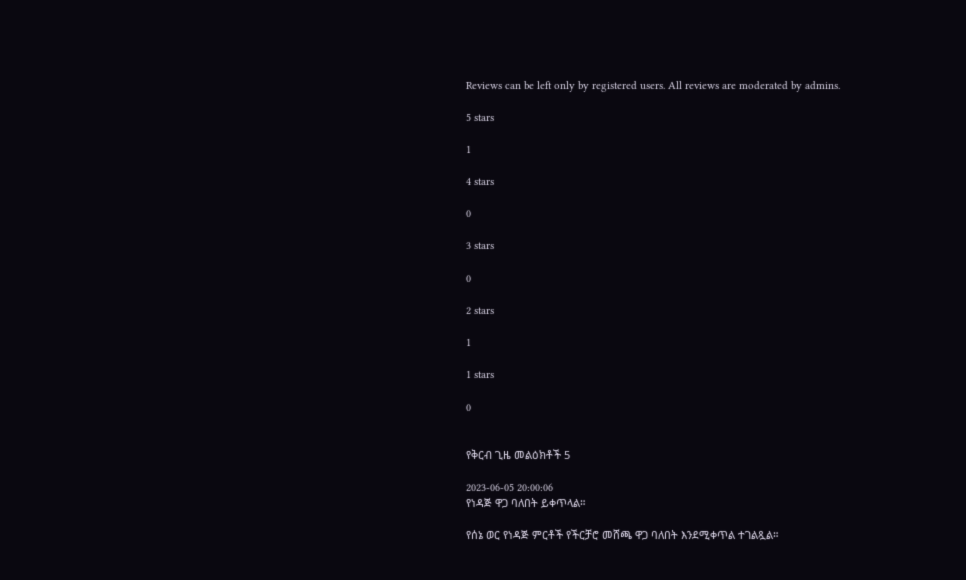Reviews can be left only by registered users. All reviews are moderated by admins.

5 stars

1

4 stars

0

3 stars

0

2 stars

1

1 stars

0


የቅርብ ጊዜ መልዕክቶች 5

2023-06-05 20:00:06
የነዳጅ ዋጋ ባለበት ይቀጥላል።

የሰኔ ወር የነዳጅ ምርቶች የችርቻሮ መሸጫ ዋጋ ባለበት እንደሚቀጥል ተገልጿል።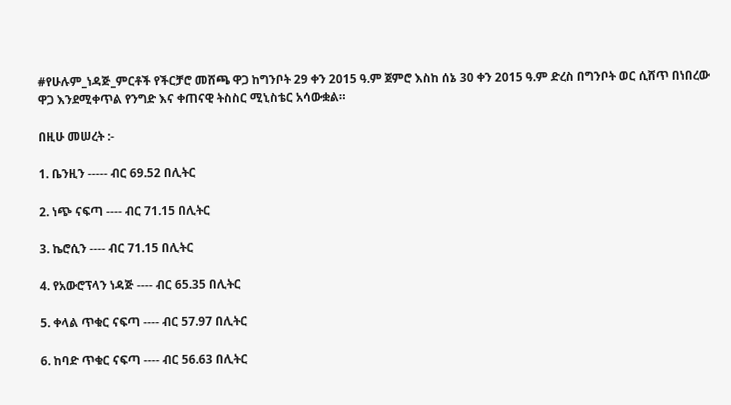#የሁሉም_ነዳጅ_ምርቶች የችርቻሮ መሸጫ ዋጋ ከግንቦት 29 ቀን 2015 ዓ.ም ጀምሮ እስከ ሰኔ 30 ቀን 2015 ዓ.ም ድረስ በግንቦት ወር ሲሸጥ በነበረው ዋጋ እንደሚቀጥል የንግድ እና ቀጠናዊ ትስስር ሚኒስቴር አሳውቋል።

በዚሁ መሠረት :-

1. ቤንዚን ----- ብር 69.52 በሊትር

2. ነጭ ናፍጣ ---- ብር 71.15 በሊትር

3. ኬሮሲን ---- ብር 71.15 በሊትር

4. የአውሮፕላን ነዳጅ ---- ብር 65.35 በሊትር

5. ቀላል ጥቁር ናፍጣ ---- ብር 57.97 በሊትር

6. ከባድ ጥቁር ናፍጣ ---- ብር 56.63 በሊትር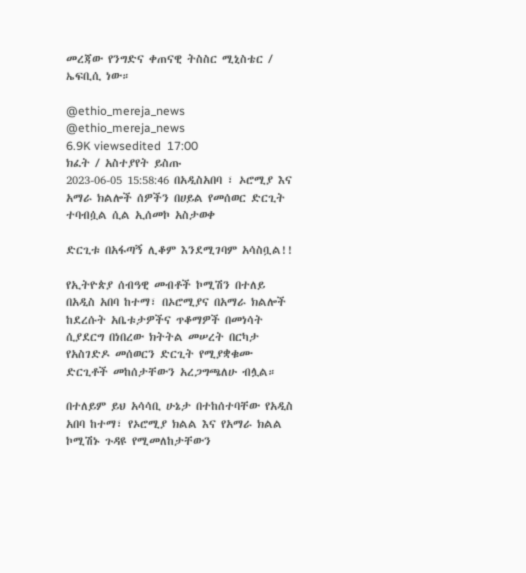መረጃው የንግድና ቀጠናዊ ትስስር ሚኒስቴር / ኤፍቢሲ ነው።

@ethio_mereja_news
@ethio_mereja_news
6.9K viewsedited  17:00
ክፈት / አስተያየት ይስጡ
2023-06-05 15:58:46 በአዲስአበባ ፣ ኦሮሚያ እና አማራ ክልሎች ሰዎችን በሀይል የመሰወር ድርጊት ተባብሷል ሲል ኢሰመኮ አስታወቀ

ድርጊቱ በአፋጣኝ ሊቆም እንደሚገባም አሳስቧል!!

የኢትዮጵያ ሰብዓዊ መብቶች ኮሚሽን በተለይ በአዲስ አበባ ከተማ፣ በኦሮሚያና በአማራ ክልሎች ከደረሱት አቤቱታዎችና ጥቆማዎች በመነሳት ሲያደርግ በነበረው ክትትል መሠረት በርካታ  የአስገድዶ መሰወርን ድርጊት የሚያቋቁሙ ድርጊቶች መከሰታቸውን አረጋግጫለሁ ብሏል።

በተለይም ይህ አሳሳቢ ሁኔታ በተከሰተባቸው የአዲስ አበባ ከተማ፣ የኦሮሚያ ክልል እና የአማራ ክልል ኮሚሽኑ ጉዳዩ የሚመለከታቸውን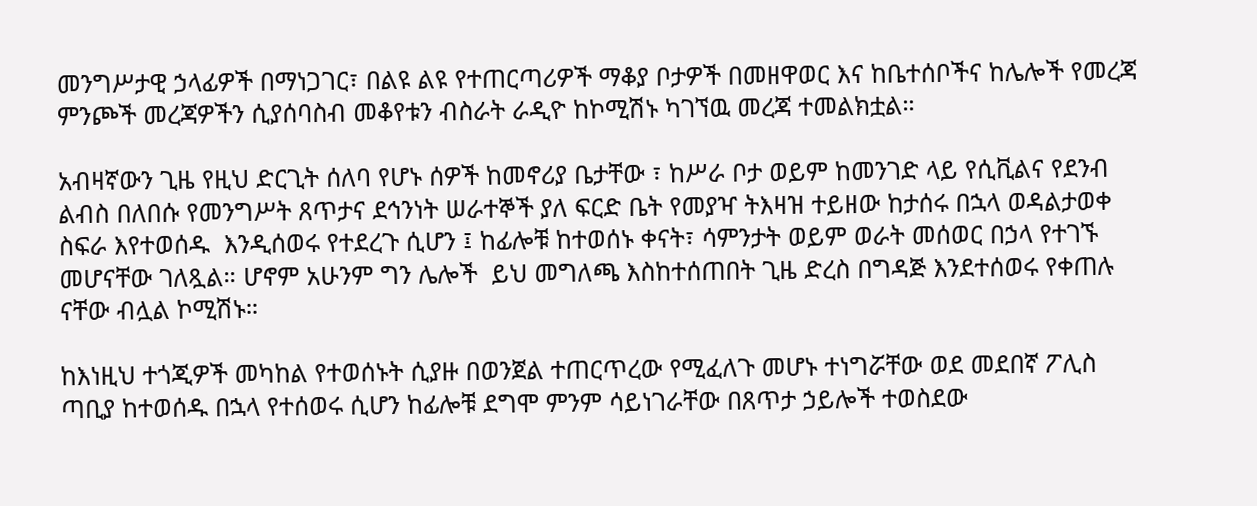መንግሥታዊ ኃላፊዎች በማነጋገር፣ በልዩ ልዩ የተጠርጣሪዎች ማቆያ ቦታዎች በመዘዋወር እና ከቤተሰቦችና ከሌሎች የመረጃ ምንጮች መረጃዎችን ሲያሰባስብ መቆየቱን ብስራት ራዲዮ ከኮሚሽኑ ካገኘዉ መረጃ ተመልክቷል።

አብዛኛውን ጊዜ የዚህ ድርጊት ሰለባ የሆኑ ሰዎች ከመኖሪያ ቤታቸው ፣ ከሥራ ቦታ ወይም ከመንገድ ላይ የሲቪልና የደንብ ልብስ በለበሱ የመንግሥት ጸጥታና ደኅንነት ሠራተኞች ያለ ፍርድ ቤት የመያዣ ትእዛዝ ተይዘው ከታሰሩ በኋላ ወዳልታወቀ ስፍራ እየተወሰዱ  እንዲሰወሩ የተደረጉ ሲሆን ፤ ከፊሎቹ ከተወሰኑ ቀናት፣ ሳምንታት ወይም ወራት መሰወር በኃላ የተገኙ መሆናቸው ገለጿል። ሆኖም አሁንም ግን ሌሎች  ይህ መግለጫ እስከተሰጠበት ጊዜ ድረስ በግዳጅ እንደተሰወሩ የቀጠሉ ናቸው ብሏል ኮሚሽኑ።

ከእነዚህ ተጎጂዎች መካከል የተወሰኑት ሲያዙ በወንጀል ተጠርጥረው የሚፈለጉ መሆኑ ተነግሯቸው ወደ መደበኛ ፖሊስ ጣቢያ ከተወሰዱ በኋላ የተሰወሩ ሲሆን ከፊሎቹ ደግሞ ምንም ሳይነገራቸው በጸጥታ ኃይሎች ተወስደው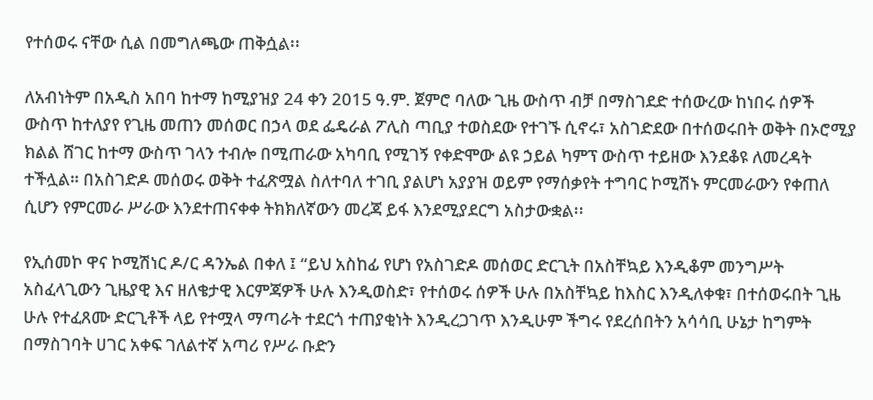የተሰወሩ ናቸው ሲል በመግለጫው ጠቅሷል፡፡

ለአብነትም በአዲስ አበባ ከተማ ከሚያዝያ 24 ቀን 2015 ዓ.ም. ጀምሮ ባለው ጊዜ ውስጥ ብቻ በማስገደድ ተሰውረው ከነበሩ ሰዎች ውስጥ ከተለያየ የጊዜ መጠን መሰወር በኃላ ወደ ፌዴራል ፖሊስ ጣቢያ ተወስደው የተገኙ ሲኖሩ፣ አስገድደው በተሰወሩበት ወቅት በኦሮሚያ ክልል ሸገር ከተማ ውስጥ ገላን ተብሎ በሚጠራው አካባቢ የሚገኝ የቀድሞው ልዩ ኃይል ካምፕ ውስጥ ተይዘው እንደቆዩ ለመረዳት ተችሏል። በአስገድዶ መሰወሩ ወቅት ተፈጽሟል ስለተባለ ተገቢ ያልሆነ አያያዝ ወይም የማሰቃየት ተግባር ኮሚሽኑ ምርመራውን የቀጠለ ሲሆን የምርመራ ሥራው እንደተጠናቀቀ ትክክለኛውን መረጃ ይፋ እንደሚያደርግ አስታውቋል፡፡

የኢሰመኮ ዋና ኮሚሽነር ዶ/ር ዳንኤል በቀለ ፤ “ይህ አስከፊ የሆነ የአስገድዶ መሰወር ድርጊት በአስቸኳይ እንዲቆም መንግሥት አስፈላጊውን ጊዜያዊ እና ዘለቄታዊ እርምጃዎች ሁሉ እንዲወስድ፣ የተሰወሩ ሰዎች ሁሉ በአስቸኳይ ከእስር እንዲለቀቁ፣ በተሰወሩበት ጊዜ ሁሉ የተፈጸሙ ድርጊቶች ላይ የተሟላ ማጣራት ተደርጎ ተጠያቂነት እንዲረጋገጥ እንዲሁም ችግሩ የደረሰበትን አሳሳቢ ሁኔታ ከግምት በማስገባት ሀገር አቀፍ ገለልተኛ አጣሪ የሥራ ቡድን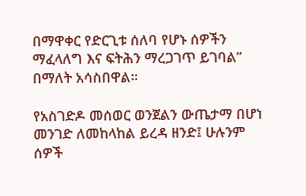በማዋቀር የድርጊቱ ሰለባ የሆኑ ሰዎችን ማፈላለግ እና ፍትሕን ማረጋገጥ ይገባል” በማለት አሳስበዋል።

የአስገድዶ መሰወር ወንጀልን ውጤታማ በሆነ መንገድ ለመከላከል ይረዳ ዘንድ፤ ሁሉንም ሰዎች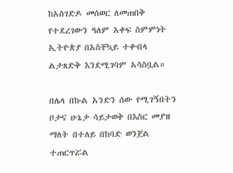ከአስገድዶ መሰወር ለመጠበቅ የተደረገውን ዓለም አቀፍ ስምምነት ኢትዮጵያ በአስቸኳይ ተቀብላ ልታጸድቅ እንደሚገባም አሳስቧል።

በሌላ በኩል አንድን ሰው የሚገኝበትን ቦታና ሁኔታ ሳይታወቅ በእስር መያዝ ማለት በተለይ በከባድ ወንጀል ተጠርጥሯል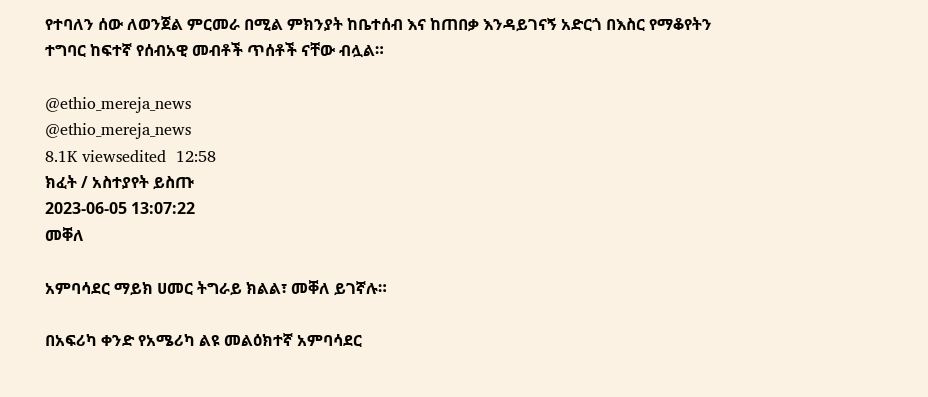የተባለን ሰው ለወንጀል ምርመራ በሚል ምክንያት ከቤተሰብ እና ከጠበቃ እንዳይገናኝ አድርጎ በእስር የማቆየትን ተግባር ከፍተኛ የሰብአዊ መብቶች ጥሰቶች ናቸው ብሏል።

@ethio_mereja_news
@ethio_mereja_news
8.1K viewsedited  12:58
ክፈት / አስተያየት ይስጡ
2023-06-05 13:07:22
መቐለ

አምባሳደር ማይክ ሀመር ትግራይ ክልል፣ መቐለ ይገኛሉ።

በአፍሪካ ቀንድ የአሜሪካ ልዩ መልዕክተኛ አምባሳደር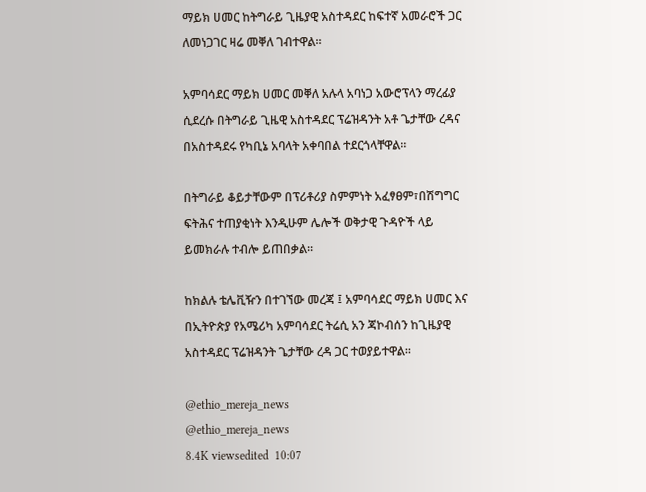ማይክ ሀመር ከትግራይ ጊዜያዊ አስተዳደር ከፍተኛ አመራሮች ጋር ለመነጋገር ዛሬ መቐለ ገብተዋል።

አምባሳደር ማይክ ሀመር መቐለ አሉላ አባነጋ አውሮፕላን ማረፊያ ሲደረሱ በትግራይ ጊዜዊ አስተዳደር ፕሬዝዳንት አቶ ጌታቸው ረዳና በአስተዳደሩ የካቢኔ አባላት አቀባበል ተደርጎላቸዋል።

በትግራይ ቆይታቸውም በፕሪቶሪያ ስምምነት አፈፃፀም፣በሽግግር ፍትሕና ተጠያቂነት እንዲሁም ሌሎች ወቅታዊ ጉዳዮች ላይ ይመክራሉ ተብሎ ይጠበቃል።

ከክልሉ ቴሌቪዥን በተገኘው መረጃ ፤ አምባሳደር ማይክ ሀመር እና በኢትዮጵያ የአሜሪካ አምባሳደር ትሬሲ አን ጃኮብሰን ከጊዜያዊ አስተዳደር ፕሬዝዳንት ጌታቸው ረዳ ጋር ተወያይተዋል።

@ethio_mereja_news
@ethio_mereja_news
8.4K viewsedited  10:07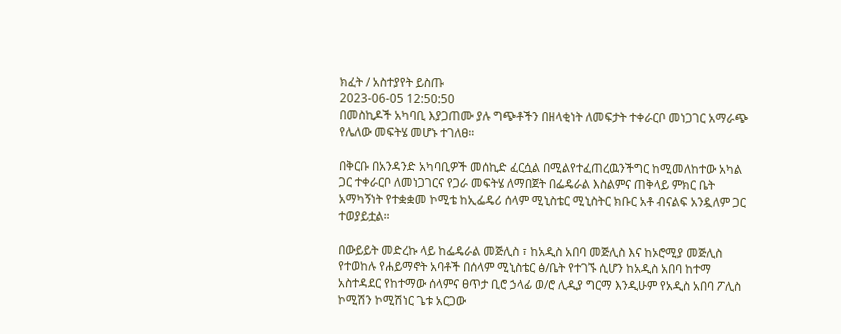ክፈት / አስተያየት ይስጡ
2023-06-05 12:50:50
በመስኪዶች አካባቢ እያጋጠሙ ያሉ ግጭቶችን በዘላቂነት ለመፍታት ተቀራርቦ መነጋገር አማራጭ የሌለው መፍትሄ መሆኑ ተገለፀ።

በቅርቡ በአንዳንድ አካባቢዎች መሰኪድ ፈርሷል በሚልየተፈጠረዉንችግር ከሚመለከተው አካል ጋር ተቀራርቦ ለመነጋገርና የጋራ መፍትሄ ለማበጀት በፌዴራል እስልምና ጠቅላይ ምክር ቤት አማካኝነት የተቋቋመ ኮሚቴ ከኢፌዴሪ ሰላም ሚኒስቴር ሚኒስትር ክቡር አቶ ብናልፍ አንዷለም ጋር ተወያይቷል።

በውይይት መድረኩ ላይ ከፌዴራል መጅሊስ ፣ ከአዲስ አበባ መጅሊስ እና ከኦሮሚያ መጅሊስ የተወከሉ የሐይማኖት አባቶች በሰላም ሚኒስቴር ፅ/ቤት የተገኙ ሲሆን ከአዲስ አበባ ከተማ አስተዳደር የከተማው ሰላምና ፀጥታ ቢሮ ኃላፊ ወ/ሮ ሊዲያ ግርማ እንዲሁም የአዲስ አበባ ፖሊስ ኮሚሽን ኮሚሽነር ጌቱ አርጋው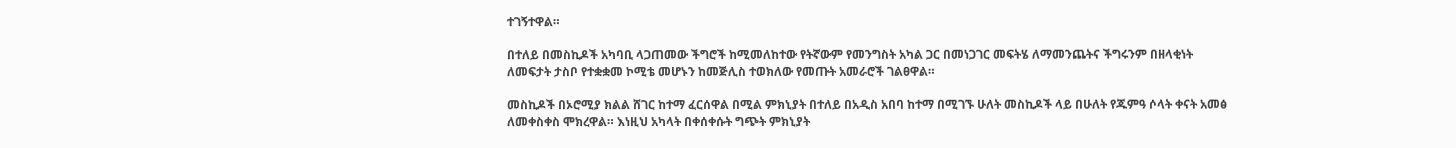ተገኝተዋል።

በተለይ በመስኪዶች አካባቢ ላጋጠመው ችግሮች ከሚመለከተው የትኛውም የመንግስት አካል ጋር በመነጋገር መፍትሄ ለማመንጨትና ችግሩንም በዘላቂነት ለመፍታት ታስቦ የተቋቋመ ኮሚቴ መሆኑን ከመጅሊስ ተወክለው የመጡት አመራሮች ገልፀዋል።

መስኪዶች በኦሮሚያ ክልል ሸገር ከተማ ፈርሰዋል በሚል ምክኒያት በተለይ በአዲስ አበባ ከተማ በሚገኙ ሁለት መስኪዶች ላይ በሁለት የጁምዓ ሶላት ቀናት አመፅ ለመቀስቀስ ሞክረዋል። እነዚህ አካላት በቀሰቀሱት ግጭት ምክኒያት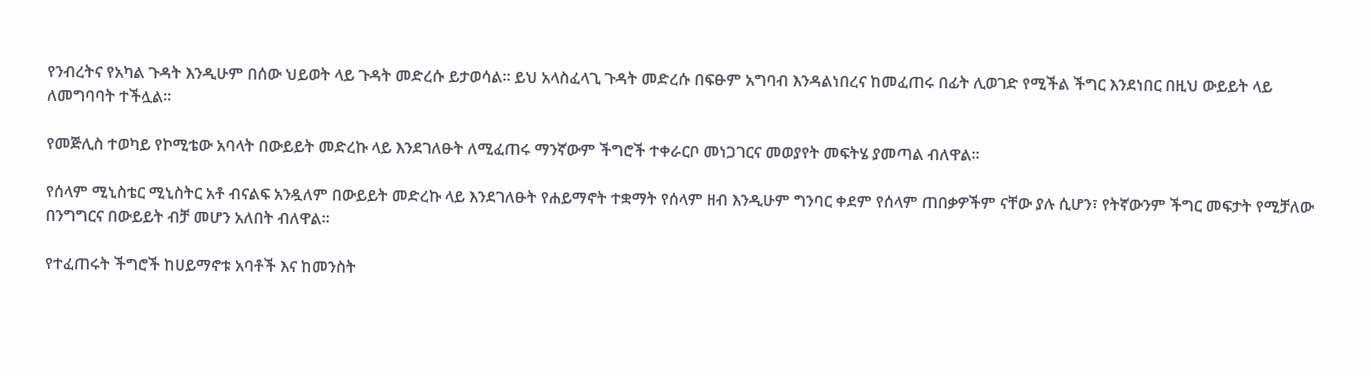የንብረትና የአካል ጉዳት እንዲሁም በሰው ህይወት ላይ ጉዳት መድረሱ ይታወሳል። ይህ አላስፈላጊ ጉዳት መድረሱ በፍፁም አግባብ እንዳልነበረና ከመፈጠሩ በፊት ሊወገድ የሚችል ችግር እንደነበር በዚህ ውይይት ላይ ለመግባባት ተችሏል።

የመጅሊስ ተወካይ የኮሚቴው አባላት በውይይት መድረኩ ላይ እንደገለፁት ለሚፈጠሩ ማንኛውም ችግሮች ተቀራርቦ መነጋገርና መወያየት መፍትሄ ያመጣል ብለዋል።

የሰላም ሚኒስቴር ሚኒስትር አቶ ብናልፍ አንዷለም በውይይት መድረኩ ላይ እንደገለፁት የሐይማኖት ተቋማት የሰላም ዘብ እንዲሁም ግንባር ቀደም የሰላም ጠበቃዎችም ናቸው ያሉ ሲሆን፣ የትኛውንም ችግር መፍታት የሚቻለው በንግግርና በውይይት ብቻ መሆን አለበት ብለዋል።

የተፈጠሩት ችግሮች ከሀይማኖቱ አባቶች እና ከመንስት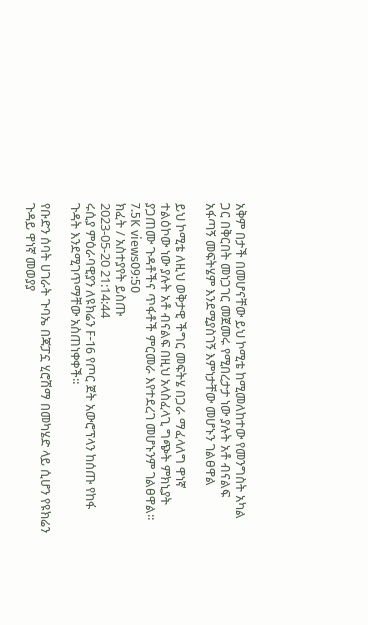አቅም በታች በመሆናቸው ይህ ኮሚቴ ከሚመለከተው የመንግስት አካል ጋር በቅርበት መነጋገር መጀመሩ የሚበረታታ ነው ያሉት አቶ ብናልፍ አፋጣኝ መፍትሄም እንደሚያስገኝ እምነታቸው መሆኑን ገልፀዋል

ይህ ኮሚቴ ለዚህ ወቅታዊ ችግር መፍትሄ በጋራ ማፈላለግ ዋነኛ ተልዕኮው ነው ያሉት አቶ ብናልፍ በዚህ አላስፈላጊ ግጭት ምክኒያት ያጋጠሙ ጉዳቶችና ጥፋቶች ምርመራ እየተደረገ መሆኑንም ገልፀዋል።
7.5K views09:50
ክፈት / አስተያየት ይስጡ
2023-05-20 21:14:44
ሩሲያ ምዕራባዊያን ለዩክሬን F-16 የጦር ጀት አውሮፕላን ከሰጡ የከፋ ጉዳት እንደሚገጥማቸው አስጠነቀቀች።

የቡድን ሰባት ሀገራት ጉባኤ በጃፓኗ ሂሮሽማ በመካሄድ ላይ ሲሆን የዩክሬን ጉዳይ ዋነኛ መወያያ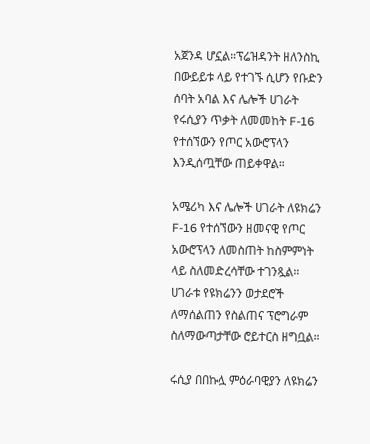አጀንዳ ሆኗል።ፕሬዝዳንት ዘለንስኪ በውይይቱ ላይ የተገኙ ሲሆን የቡድን ሰባት አባል እና ሌሎች ሀገራት የሩሲያን ጥቃት ለመመከት F-16 የተሰኘውን የጦር አውሮፕላን እንዲሰጧቸው ጠይቀዋል።

አሜሪካ እና ሌሎች ሀገራት ለዩክሬን F-16 የተሰኘውን ዘመናዊ የጦር አውሮፕላን ለመስጠት ከስምምነት ላይ ስለመድረሳቸው ተገንጿል።
ሀገራቱ የዩክሬንን ወታደሮች ለማሰልጠን የስልጠና ፕሮግራም ስለማውጣታቸው ሮይተርስ ዘግቧል።

ሩሲያ በበኩሏ ምዕራባዊያን ለዩክሬን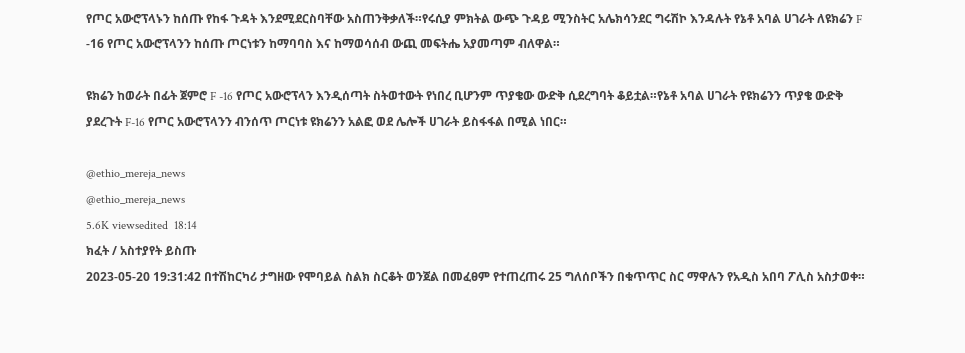የጦር አውሮፕላኑን ከሰጡ የከፋ ጉዳት እንደሚደርስባቸው አስጠንቅቃለች።የሩሲያ ምክትል ውጭ ጉዳይ ሚንስትር አሌክሳንደር ግሩሽኮ እንዳሉት የኔቶ አባል ሀገራት ለዩክሬን F -16 የጦር አውሮፕላንን ከሰጡ ጦርነቱን ከማባባስ እና ከማወሳሰብ ውጪ መፍትሔ አያመጣም ብለዋል።

ዩክሬን ከወራት በፊት ጀምሮ F -16 የጦር አውሮፕላን እንዲሰጣት ስትወተውት የነበረ ቢሆንም ጥያቄው ውድቅ ሲደረግባት ቆይቷል።የኔቶ አባል ሀገራት የዩክሬንን ጥያቄ ውድቅ ያደረጉት F-16 የጦር አውሮፕላንን ብንሰጥ ጦርነቱ ዩክሬንን አልፎ ወደ ሌሎች ሀገራት ይስፋፋል በሚል ነበር።

@ethio_mereja_news
@ethio_mereja_news
5.6K viewsedited  18:14
ክፈት / አስተያየት ይስጡ
2023-05-20 19:31:42 በተሽከርካሪ ታግዘው የሞባይል ስልክ ስርቆት ወንጀል በመፈፀም የተጠረጠሩ 25 ግለሰቦችን በቁጥጥር ስር ማዋሉን የአዲስ አበባ ፖሊስ አስታወቀ።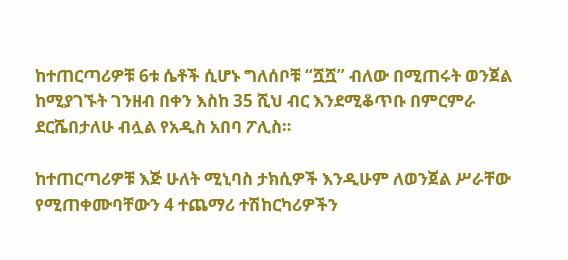ከተጠርጣሪዎቹ 6ቱ ሴቶች ሲሆኑ ግለሰቦቹ “ሿሿ” ብለው በሚጠሩት ወንጀል ከሚያገኙት ገንዘብ በቀን እስከ 35 ሺህ ብር እንደሚቆጥቡ በምርምራ ደርሼበታለሁ ብሏል የአዲስ አበባ ፖሊስ።

ከተጠርጣሪዎቹ እጅ ሁለት ሚኒባስ ታክሲዎች እንዲሁም ለወንጀል ሥራቸው የሚጠቀሙባቸውን 4 ተጨማሪ ተሽከርካሪዎችን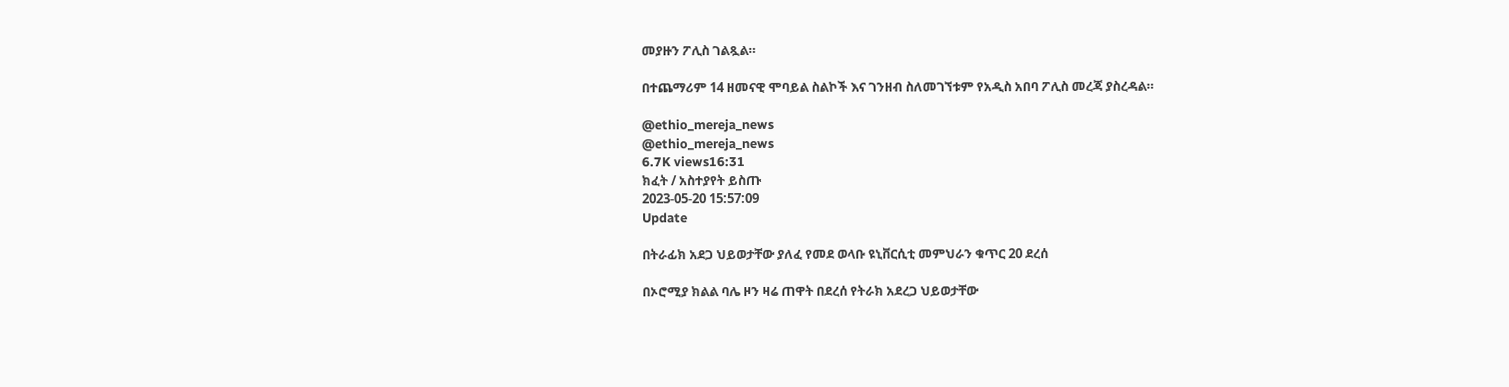መያዙን ፖሊስ ገልጿል።

በተጨማሪም 14 ዘመናዊ ሞባይል ስልኮች እና ገንዘብ ስለመገኘቱም የአዲስ አበባ ፖሊስ መረጃ ያስረዳል።

@ethio_mereja_news
@ethio_mereja_news
6.7K views16:31
ክፈት / አስተያየት ይስጡ
2023-05-20 15:57:09
Update

በትራፊክ አደጋ ህይወታቸው ያለፈ የመደ ወላቡ ዩኒቨርሲቲ መምህራን ቁጥር 20 ደረሰ

በኦሮሚያ ክልል ባሌ ዞን ዛሬ ጠዋት በደረሰ የትራክ አደረጋ ህይወታቸው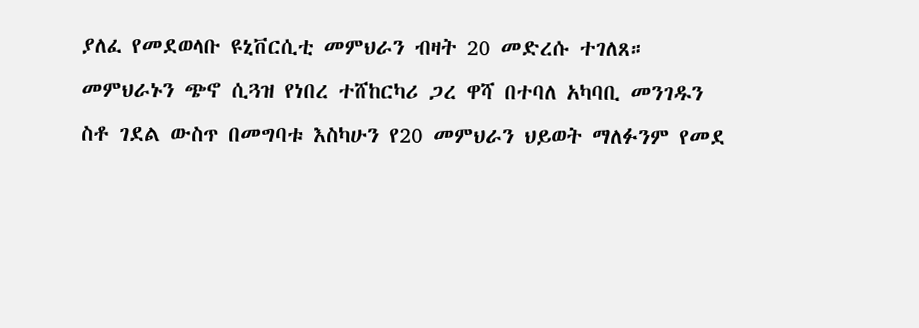ያለፈ የመደወላቡ ዩኒቨርሲቲ መምህራን ብዛት 20 መድረሱ ተገለጸ።
መምህራኑን ጭኖ ሲጓዝ የነበረ ተሸከርካሪ ጋረ ዋሻ በተባለ አካባቢ መንገዱን ስቶ ገደል ውስጥ በመግባቱ እስካሁን የ20 መምህራን ህይወት ማለፉንም የመደ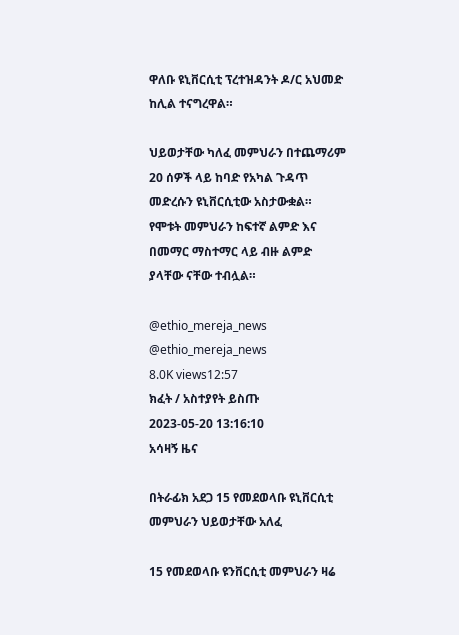ዋለቡ ዩኒቨርሲቲ ፕረተዝዳንት ዶ/ር አህመድ ከሊል ተናግረዋል።

ህይወታቸው ካለፈ መምህራን በተጨማሪም 20 ሰዎች ላይ ከባድ የአካል ጉዳጥ መድረሱን ዩኒቨርሲቲው አስታውቋል።
የሞቱት መምህራን ከፍተኛ ልምድ እና በመማር ማስተማር ላይ ብዙ ልምድ ያላቸው ናቸው ተብሏል።

@ethio_mereja_news
@ethio_mereja_news
8.0K views12:57
ክፈት / አስተያየት ይስጡ
2023-05-20 13:16:10
አሳዛኝ ዜና

በትራፊክ አደጋ 15 የመደወላቡ ዩኒቨርሲቲ መምህራን ህይወታቸው አለፈ

15 የመደወላቡ ዩንቨርሲቲ መምህራን ዛሬ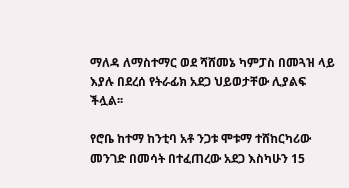ማለዳ ለማስተማር ወደ ሻሸመኔ ካምፓስ በመጓዝ ላይ እያሉ በደረሰ የትራፊክ አደጋ ህይወታቸው ሊያልፍ ችሏል፡፡

የሮቤ ከተማ ከንቲባ አቶ ንጋቱ ሞቱማ ተሸከርካሪው መንገድ በመሳት በተፈጠረው አደጋ እስካሁን 15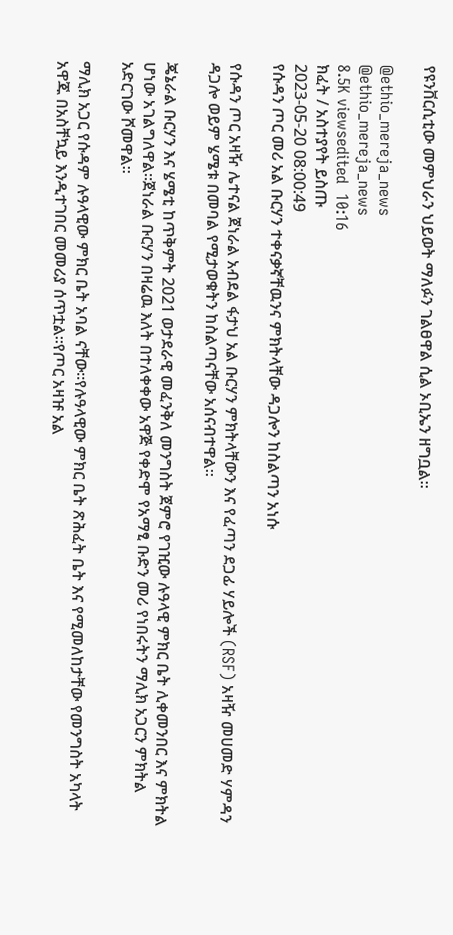የዩንቨርሲቲው መምህራን ህይወት ማለፉን ገልፀዋል ሲል ኦቢኤን ዘግቧል።

@ethio_mereja_news
@ethio_mereja_news
8.5K viewsedited  10:16
ክፈት / አስተያየት ይስጡ
2023-05-20 08:00:49
የሱዳን ጦር መሪ አል ቡርሃን ተቀናቃኛቸዉንና ምክትላቸው ዳጋሎን ከስልጣን አነሱ

የሱዳን ጦር አዛዥ ሌተናል ጀነራል አብደል ፋታህ አል ቡርሃን ምክትላቸውን እና የፈጣን ደጋፊ ሃይሎች (RSF) አዛዥ መሀመድ ሃምዳን ዳጋሎ ወይም ሄሜቱ በመባል የሚታወቁትን ከስልጣናቸው አሰናብተዋል፡፡

ጄኔራል ቡርሃን እና ሄሜቲ ከጥቅምት 2021 ወታደራዊ መፈንቅለ መንግስት ጀምሮ የገዢው ሉዓላዊ ምክር ቤት ሊቀመንበር እና ምክትል ሆነው አገልግለዋል።ጀነራል ቡርሃን በዛሬዉ እለት በተለቀቀው አዋጅ የቀድሞ የአማፂ ቡድን መሪ የነበሩትን ማሊክ አጋርን ምክትል አድርገው ሾመዋል።

ማሊክ አጋር የሱዳም ሉዓላዊው ምክር ቤት አባል ናቸው።የሉዓላዊው ምክር ቤት ጽሕፈት ቤት እና የሚመለከታቸው የመንግስት አካላት አዋጁ በአስቸኳይ እንዲተገበር መመሪያ ሰጥቷል።የጦር አዛዡ አል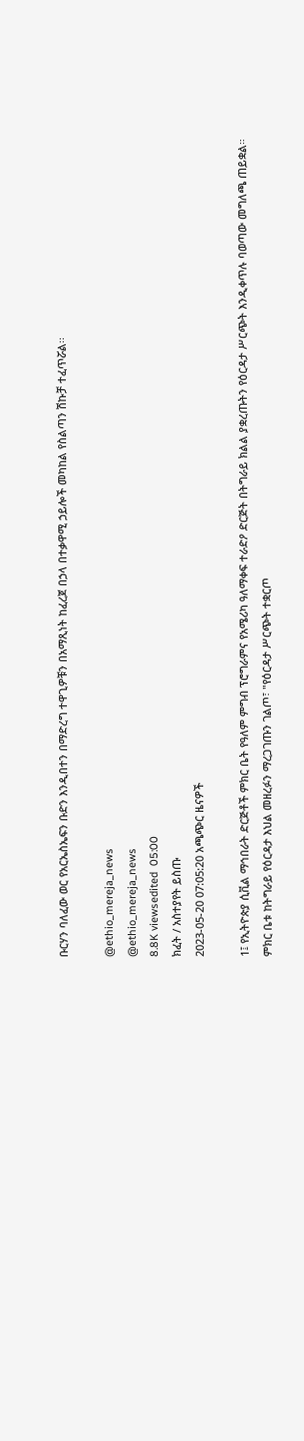ቡርሃን ባለፈው ወር የአርኤስኤፍን ቡድን እንዲበተን በማድረግ ተዋጊዎቹን በአማጺነት ከፈረጀ በኃላ በተቃዋሚ ኃይሎች መካከል የስልጣን ሽኩቻ ተፈጥሯል፡፡

@ethio_mereja_news
@ethio_mereja_news
8.8K viewsedited  05:00
ክፈት / አስተያየት ይስጡ
2023-05-20 07:05:20 አጫጭር ዜናዎች

1፤ የኢትዮጵያ ሲቪል ማኅበራት ድርጅቶች ምክር ቤት የዓለም ምግብ ፕሮግራምና የአሜሪካ ዓለማቀፍ ተራድዖ ድርጅት በትግራይ ክልል ያቋረጡትን የዕርዳታ ሥርጭት እንዲቀጥሉ ባወጣው መግለጫ ጠይቋል። ምክር ቤቱ ከትግራይ የዕርዳታ እህል መዘረፉን ማረጋገጡን ገልጦ፣ "የዕርዳታ ሥርጭት ተቋርጦ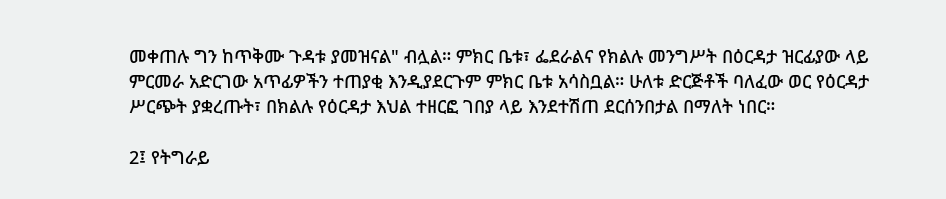መቀጠሉ ግን ከጥቅሙ ጉዳቱ ያመዝናል" ብሏል። ምክር ቤቱ፣ ፌደራልና የክልሉ መንግሥት በዕርዳታ ዝርፊያው ላይ ምርመራ አድርገው አጥፊዎችን ተጠያቂ እንዲያደርጉም ምክር ቤቱ አሳስቧል። ሁለቱ ድርጅቶች ባለፈው ወር የዕርዳታ ሥርጭት ያቋረጡት፣ በክልሉ የዕርዳታ እህል ተዘርፎ ገበያ ላይ እንደተሽጠ ደርሰንበታል በማለት ነበር።

2፤ የትግራይ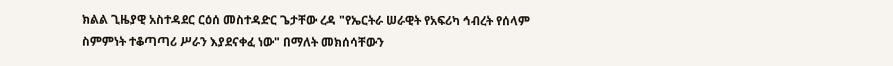ክልል ጊዜያዊ አስተዳደር ርዕሰ መስተዳድር ጌታቸው ረዳ "የኤርትራ ሠራዊት የአፍሪካ ኅብረት የሰላም ስምምነት ተቆጣጣሪ ሥራን እያደናቀፈ ነው" በማለት መክሰሳቸውን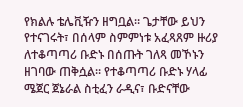የክልሉ ቴሌቪዥን ዘግቧል። ጌታቸው ይህን የተናገሩት፣ በሰላም ስምምነቱ አፈጻጸም ዙሪያ ለተቆጣጣሪ ቡድኑ በሰጡት ገለጻ መኾኑን ዘገባው ጠቅሷል። የተቆጣጣሪ ቡድኑ ሃላፊ ሜጀር ጀኔራል ስቲፈን ራዲና፣ ቡድናቸው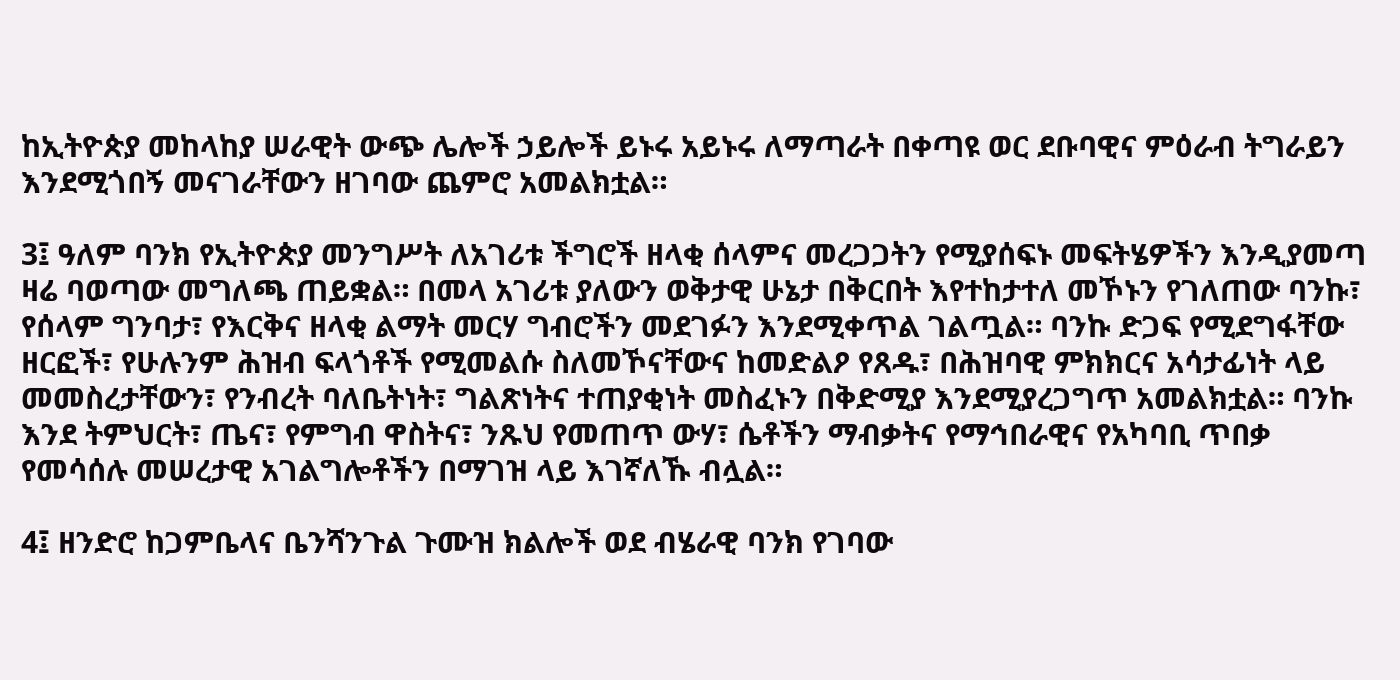ከኢትዮጵያ መከላከያ ሠራዊት ውጭ ሌሎች ኃይሎች ይኑሩ አይኑሩ ለማጣራት በቀጣዩ ወር ደቡባዊና ምዕራብ ትግራይን እንደሚጎበኝ መናገራቸውን ዘገባው ጨምሮ አመልክቷል።

3፤ ዓለም ባንክ የኢትዮጵያ መንግሥት ለአገሪቱ ችግሮች ዘላቂ ሰላምና መረጋጋትን የሚያሰፍኑ መፍትሄዎችን እንዲያመጣ ዛሬ ባወጣው መግለጫ ጠይቋል። በመላ አገሪቱ ያለውን ወቅታዊ ሁኔታ በቅርበት እየተከታተለ መኾኑን የገለጠው ባንኩ፣ የሰላም ግንባታ፣ የእርቅና ዘላቂ ልማት መርሃ ግብሮችን መደገፉን እንደሚቀጥል ገልጧል። ባንኩ ድጋፍ የሚደግፋቸው ዘርፎች፣ የሁሉንም ሕዝብ ፍላጎቶች የሚመልሱ ስለመኾናቸውና ከመድልዖ የጸዱ፣ በሕዝባዊ ምክክርና አሳታፊነት ላይ መመስረታቸውን፣ የንብረት ባለቤትነት፣ ግልጽነትና ተጠያቂነት መስፈኑን በቅድሚያ እንደሚያረጋግጥ አመልክቷል። ባንኩ እንደ ትምህርት፣ ጤና፣ የምግብ ዋስትና፣ ንጹህ የመጠጥ ውሃ፣ ሴቶችን ማብቃትና የማኅበራዊና የአካባቢ ጥበቃ የመሳሰሉ መሠረታዊ አገልግሎቶችን በማገዝ ላይ እገኛለኹ ብሏል።

4፤ ዘንድሮ ከጋምቤላና ቤንሻንጉል ጉሙዝ ክልሎች ወደ ብሄራዊ ባንክ የገባው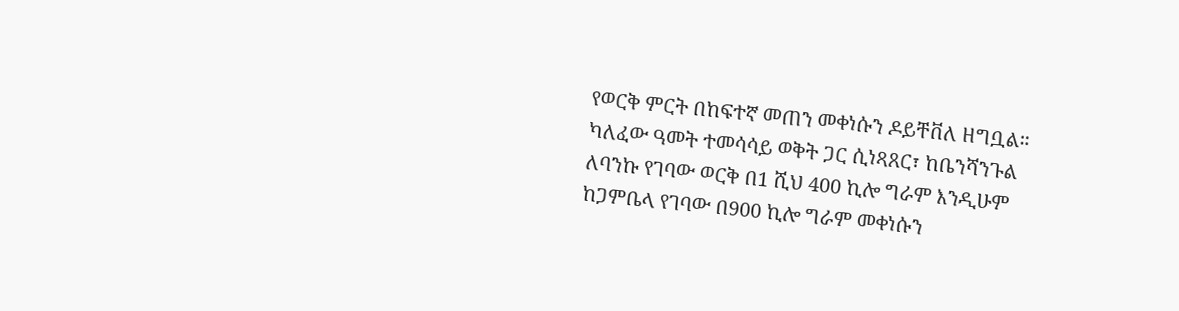የወርቅ ምርት በከፍተኛ መጠን መቀነሱን ዶይቸቨለ ዘግቧል። ካለፈው ዓመት ተመሳሳይ ወቅት ጋር ሲነጻጸር፣ ከቤንሻንጉል ለባንኩ የገባው ወርቅ በ1 ሺህ 400 ኪሎ ግራም እንዲሁም ከጋምቤላ የገባው በ900 ኪሎ ግራም መቀነሱን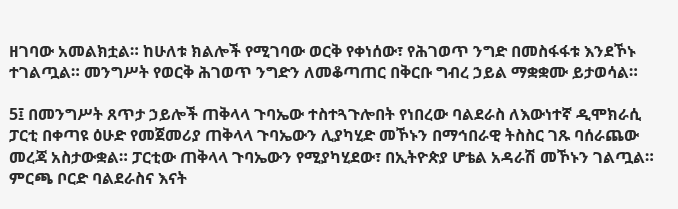ዘገባው አመልክቷል። ከሁለቱ ክልሎች የሚገባው ወርቅ የቀነሰው፣ የሕገወጥ ንግድ በመስፋፋቱ እንደኾኑ ተገልጧል። መንግሥት የወርቅ ሕገወጥ ንግድን ለመቆጣጠር በቅርቡ ግብረ ኃይል ማቋቋሙ ይታወሳል።

5፤ በመንግሥት ጸጥታ ኃይሎች ጠቅላላ ጉባኤው ተስተጓጉሎበት የነበረው ባልደራስ ለእውነተኛ ዲሞክራሲ ፓርቲ በቀጣዩ ዕሁድ የመጀመሪያ ጠቅላላ ጉባኤውን ሊያካሂድ መኾኑን በማኅበራዊ ትስስር ገጹ ባሰራጨው መረጃ አስታውቋል። ፓርቲው ጠቅላላ ጉባኤውን የሚያካሂደው፣ በኢትዮጵያ ሆቴል አዳራሽ መኾኑን ገልጧል። ምርጫ ቦርድ ባልደራስና እናት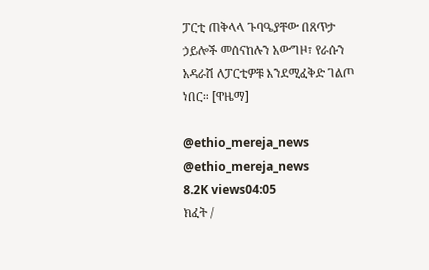ፓርቲ ጠቅላላ ጉባዔያቸው በጸጥታ ኃይሎች መሰናከሉን አውግዞ፣ የራሱን አዳራሽ ለፓርቲዎቹ እንደሚፈቅድ ገልጦ ነበር። [ዋዜማ]

@ethio_mereja_news
@ethio_mereja_news
8.2K views04:05
ክፈት /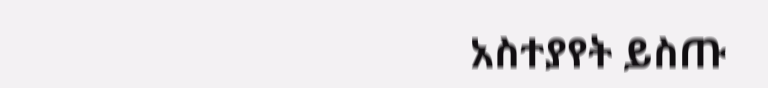አስተያየት ይስጡ